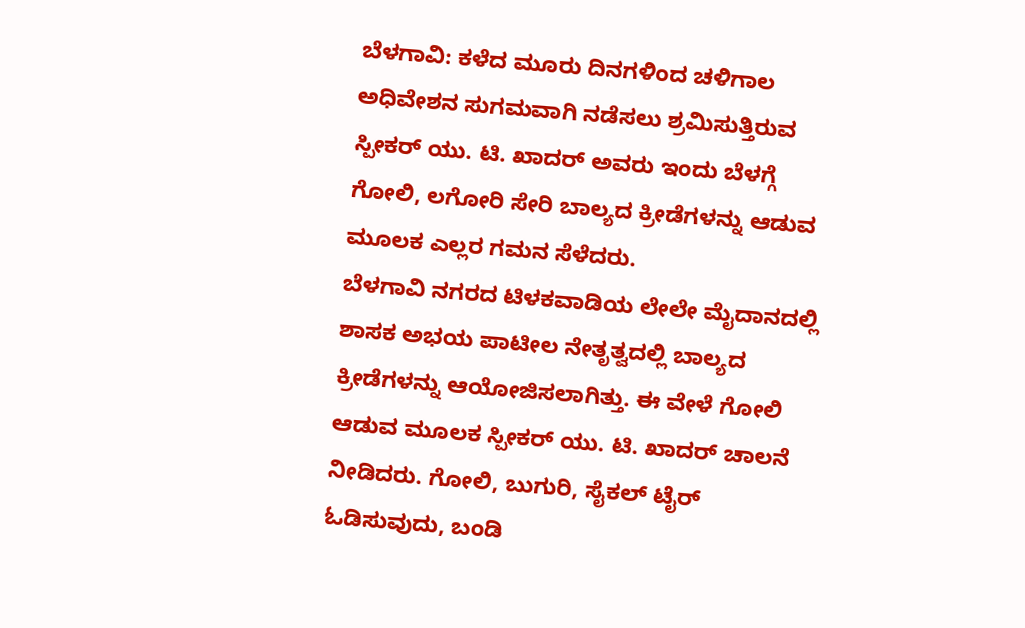ಬೆಳಗಾವಿ: ಕಳೆದ ಮೂರು ದಿನಗಳಿಂದ ಚಳಿಗಾಲ ಅಧಿವೇಶನ ಸುಗಮವಾಗಿ ನಡೆಸಲು ಶ್ರಮಿಸುತ್ತಿರುವ ಸ್ಪೀಕರ್ ಯು. ಟಿ. ಖಾದರ್ ಅವರು ಇಂದು ಬೆಳಗ್ಗೆ ಗೋಲಿ, ಲಗೋರಿ ಸೇರಿ ಬಾಲ್ಯದ ಕ್ರೀಡೆಗಳನ್ನು ಆಡುವ ಮೂಲಕ ಎಲ್ಲರ ಗಮನ ಸೆಳೆದರು.
ಬೆಳಗಾವಿ ನಗರದ ಟಿಳಕವಾಡಿಯ ಲೇಲೇ ಮೈದಾನದಲ್ಲಿ ಶಾಸಕ ಅಭಯ ಪಾಟೀಲ ನೇತೃತ್ವದಲ್ಲಿ ಬಾಲ್ಯದ ಕ್ರೀಡೆಗಳನ್ನು ಆಯೋಜಿಸಲಾಗಿತ್ತು. ಈ ವೇಳೆ ಗೋಲಿ ಆಡುವ ಮೂಲಕ ಸ್ಪೀಕರ್ ಯು. ಟಿ. ಖಾದರ್ ಚಾಲನೆ ನೀಡಿದರು. ಗೋಲಿ, ಬುಗುರಿ, ಸೈಕಲ್ ಟೈರ್ ಓಡಿಸುವುದು, ಬಂಡಿ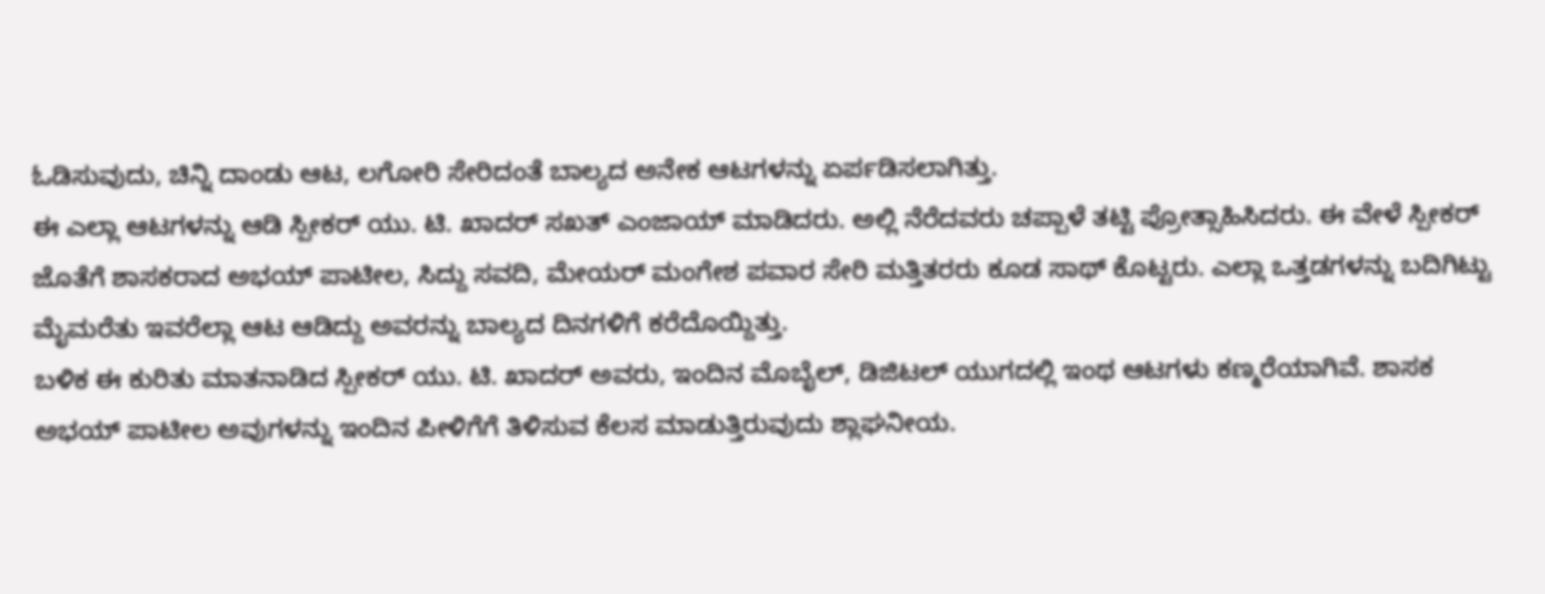ಓಡಿಸುವುದು, ಚಿನ್ನಿ ದಾಂಡು ಆಟ, ಲಗೋರಿ ಸೇರಿದಂತೆ ಬಾಲ್ಯದ ಅನೇಕ ಆಟಗಳನ್ನು ಏರ್ಪಡಿಸಲಾಗಿತ್ತು.
ಈ ಎಲ್ಲಾ ಆಟಗಳನ್ನು ಆಡಿ ಸ್ಪೀಕರ್ ಯು. ಟಿ. ಖಾದರ್ ಸಖತ್ ಎಂಜಾಯ್ ಮಾಡಿದರು. ಅಲ್ಲಿ ನೆರೆದವರು ಚಪ್ಪಾಳೆ ತಟ್ಟಿ ಪ್ರೋತ್ಸಾಹಿಸಿದರು. ಈ ವೇಳೆ ಸ್ಪೀಕರ್ ಜೊತೆಗೆ ಶಾಸಕರಾದ ಅಭಯ್ ಪಾಟೀಲ, ಸಿದ್ದು ಸವದಿ, ಮೇಯರ್ ಮಂಗೇಶ ಪವಾರ ಸೇರಿ ಮತ್ತಿತರರು ಕೂಡ ಸಾಥ್ ಕೊಟ್ಟರು. ಎಲ್ಲಾ ಒತ್ತಡಗಳನ್ನು ಬದಿಗಿಟ್ಟು ಮೈಮರೆತು ಇವರೆಲ್ಲಾ ಆಟ ಆಡಿದ್ದು ಅವರನ್ನು ಬಾಲ್ಯದ ದಿನಗಳಿಗೆ ಕರೆದೊಯ್ದಿತ್ತು.
ಬಳಿಕ ಈ ಕುರಿತು ಮಾತನಾಡಿದ ಸ್ಪೀಕರ್ ಯು. ಟಿ. ಖಾದರ್ ಅವರು, ಇಂದಿನ ಮೊಬೈಲ್, ಡಿಜಿಟಲ್ ಯುಗದಲ್ಲಿ ಇಂಥ ಆಟಗಳು ಕಣ್ಮರೆಯಾಗಿವೆ. ಶಾಸಕ ಅಭಯ್ ಪಾಟೀಲ ಅವುಗಳನ್ನು ಇಂದಿನ ಪೀಳಿಗೆಗೆ ತಿಳಿಸುವ ಕೆಲಸ ಮಾಡುತ್ತಿರುವುದು ಶ್ಲಾಘನೀಯ.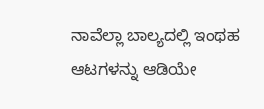ನಾವೆಲ್ಲಾ ಬಾಲ್ಯದಲ್ಲಿ ಇಂಥಹ ಆಟಗಳನ್ನು ಆಡಿಯೇ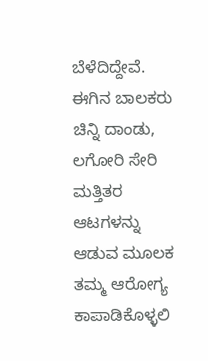ಬೆಳೆದಿದ್ದೇವೆ. ಈಗಿನ ಬಾಲಕರು ಚಿನ್ನಿ ದಾಂಡು, ಲಗೋರಿ ಸೇರಿ ಮತ್ತಿತರ ಆಟಗಳನ್ನು ಆಡುವ ಮೂಲಕ ತಮ್ಮ ಆರೋಗ್ಯ ಕಾಪಾಡಿಕೊಳ್ಳಲಿ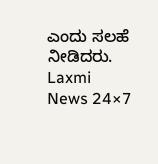ಎಂದು ಸಲಹೆ ನೀಡಿದರು.
Laxmi News 24×7